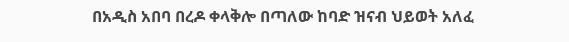በአዲስ አበባ በረዶ ቀላቅሎ በጣለው ከባድ ዝናብ ህይወት አለፈ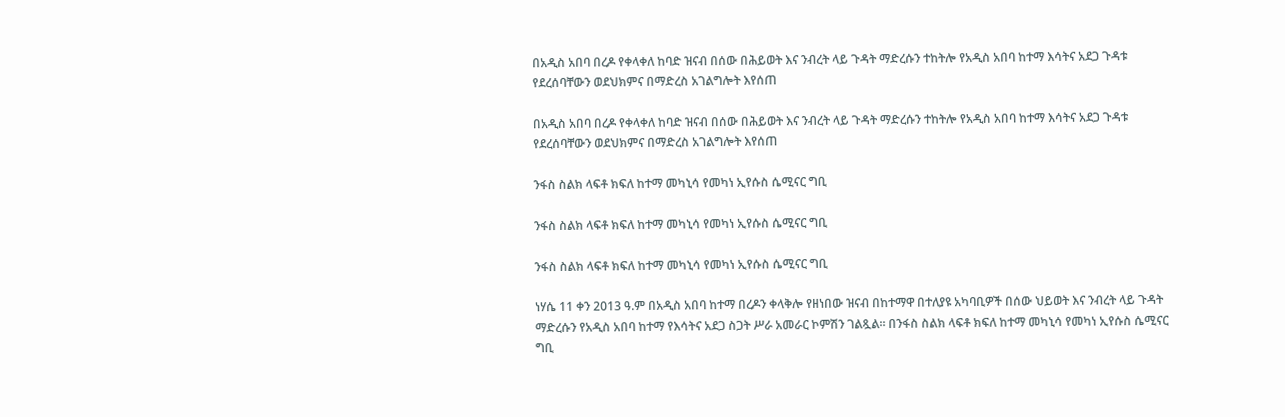በአዲስ አበባ በረዶ የቀላቀለ ከባድ ዝናብ በሰው በሕይወት እና ንብረት ላይ ጉዳት ማድረሱን ተከትሎ የአዲስ አበባ ከተማ እሳትና አደጋ ጉዳቱ የደረሰባቸውን ወደህክምና በማድረስ አገልግሎት እየሰጠ

በአዲስ አበባ በረዶ የቀላቀለ ከባድ ዝናብ በሰው በሕይወት እና ንብረት ላይ ጉዳት ማድረሱን ተከትሎ የአዲስ አበባ ከተማ እሳትና አደጋ ጉዳቱ የደረሰባቸውን ወደህክምና በማድረስ አገልግሎት እየሰጠ

ንፋስ ስልክ ላፍቶ ክፍለ ከተማ መካኒሳ የመካነ ኢየሱስ ሴሚናር ግቢ

ንፋስ ስልክ ላፍቶ ክፍለ ከተማ መካኒሳ የመካነ ኢየሱስ ሴሚናር ግቢ

ንፋስ ስልክ ላፍቶ ክፍለ ከተማ መካኒሳ የመካነ ኢየሱስ ሴሚናር ግቢ

ነሃሴ 11 ቀን 2013 ዓ.ም በአዲስ አበባ ከተማ በረዶን ቀላቅሎ የዘነበው ዝናብ በከተማዋ በተለያዩ አካባቢዎች በሰው ህይወት እና ንብረት ላይ ጉዳት ማድረሱን የአዲስ አበባ ከተማ የእሳትና አደጋ ስጋት ሥራ አመራር ኮምሽን ገልጿል። በንፋስ ስልክ ላፍቶ ክፍለ ከተማ መካኒሳ የመካነ ኢየሱስ ሴሚናር ግቢ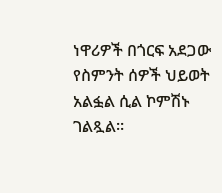ነዋሪዎች በጎርፍ አደጋው የስምንት ሰዎች ህይወት አልፏል ሲል ኮምሽኑ ገልጿል።